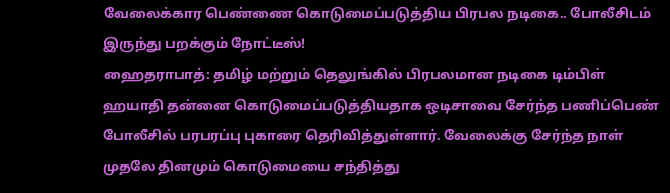வேலைக்கார பெண்ணை கொடுமைப்படுத்திய பிரபல நடிகை.. போலீசிடம் இருந்து பறக்கும் நோட்டீஸ்!
ஹைதராபாத்: தமிழ் மற்றும் தெலுங்கில் பிரபலமான நடிகை டிம்பிள் ஹயாதி தன்னை கொடுமைப்படுத்தியதாக ஒடிசாவை சேர்ந்த பணிப்பெண் போலீசில் பரபரப்பு புகாரை தெரிவித்துள்ளார். வேலைக்கு சேர்ந்த நாள் முதலே தினமும் கொடுமையை சந்தித்து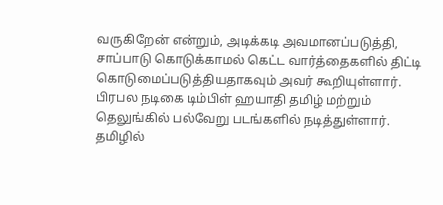வருகிறேன் என்றும், அடிக்கடி அவமானப்படுத்தி, சாப்பாடு கொடுக்காமல் கெட்ட வார்த்தைகளில் திட்டி கொடுமைப்படுத்தியதாகவும் அவர் கூறியுள்ளார்.
பிரபல நடிகை டிம்பிள் ஹயாதி தமிழ் மற்றும் தெலுங்கில் பல்வேறு படங்களில் நடித்துள்ளார். தமிழில்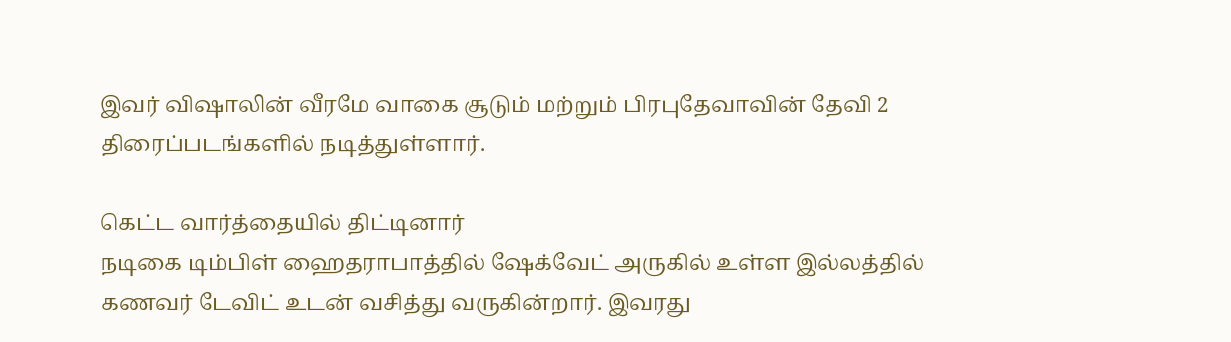இவர் விஷாலின் வீரமே வாகை சூடும் மற்றும் பிரபுதேவாவின் தேவி 2 திரைப்படங்களில் நடித்துள்ளார்.

கெட்ட வார்த்தையில் திட்டினார்
நடிகை டிம்பிள் ஹைதராபாத்தில் ஷேக்வேட் அருகில் உள்ள இல்லத்தில் கணவர் டேவிட் உடன் வசித்து வருகின்றார். இவரது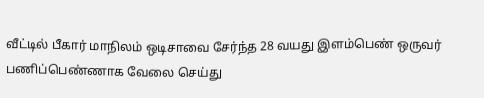வீட்டில் பீகார் மாநிலம் ஒடிசாவை சேர்ந்த 28 வயது இளம்பெண் ஒருவர் பணிப்பெண்ணாக வேலை செய்து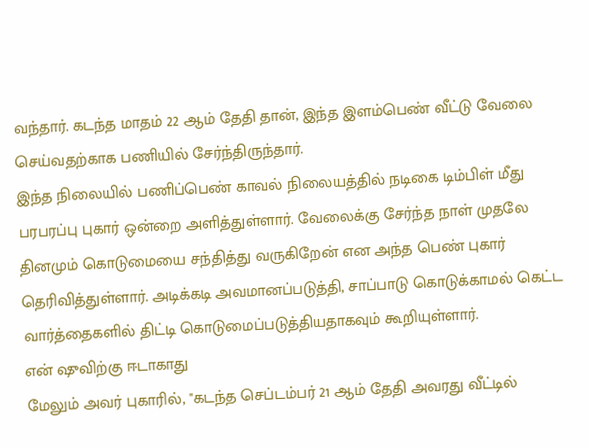வந்தார். கடந்த மாதம் 22 ஆம் தேதி தான், இந்த இளம்பெண் வீட்டு வேலை செய்வதற்காக பணியில் சேர்ந்திருந்தார்.
இந்த நிலையில் பணிப்பெண் காவல் நிலையத்தில் நடிகை டிம்பிள் மீது பரபரப்பு புகார் ஒன்றை அளித்துள்ளார். வேலைக்கு சேர்ந்த நாள் முதலே தினமும் கொடுமையை சந்தித்து வருகிறேன் என அந்த பெண் புகார் தெரிவித்துள்ளார். அடிக்கடி அவமானப்படுத்தி, சாப்பாடு கொடுக்காமல் கெட்ட வார்த்தைகளில் திட்டி கொடுமைப்படுத்தியதாகவும் கூறியுள்ளார்.
என் ஷுவிற்கு ஈடாகாது
மேலும் அவர் புகாரில், "கடந்த செப்டம்பர் 21 ஆம் தேதி அவரது வீட்டில்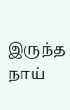இருந்த நாய்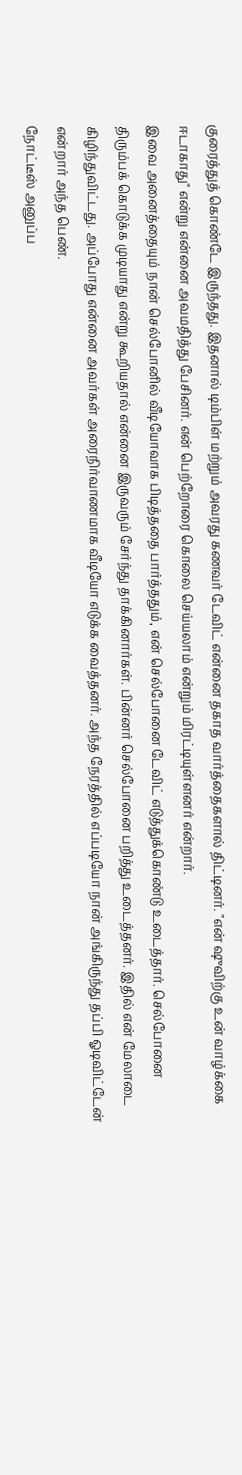குரைத்துத் கொண்டே இருந்தது. இதனால் டிம்பிள் மற்றும் அவரது கணவர் டேவிட் என்னை தகாத வார்த்தைகளால் திட்டினர். "என் ஷுவிற்கு உன் வாழ்க்கை ஈடாகாது" என்று என்னை அவமதித்து பேசினர். என் பெற்றோரை கொலை செய்யலாம் என்றும் மிரட்டியுள்ளனர் என்றார்.
இவை அனைத்தையும் நான் செல்போனில் வீடியோவாக பிடித்ததை பார்த்ததும், என் செல்போனை டேவிட் எடுத்துக்கொண்டு உடைத்தார். செல்போனை திரும்பக் கொடுக்க முடியாது என்று கூறியதால் என்னை இருவரும் சேர்ந்து தாக்கினார்கள். பின்னர் செல்போனை பறித்து உடைத்தனர். இதில் என் மேலாடை கிழிந்துவிட்டது. அப்போது என்னை அவர்கள் அரைநிர்வாணமாக வீடியோ எடுக்க வைத்தனர். அந்த நேரத்தில் எப்படியோ நான் அங்கிருந்து தப்பி ஓடிவிட்டேன் என்றார் அந்த பெண்.
நோட்டீஸ் அனுப்ப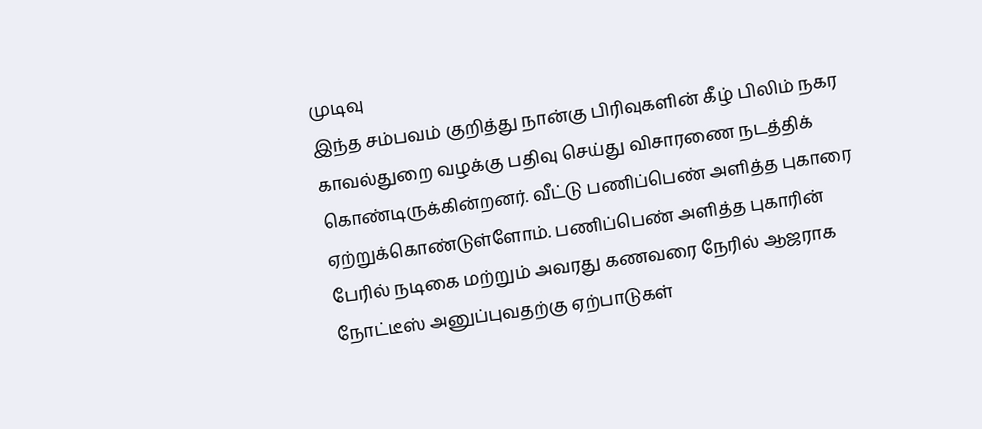முடிவு
இந்த சம்பவம் குறித்து நான்கு பிரிவுகளின் கீழ் பிலிம் நகர காவல்துறை வழக்கு பதிவு செய்து விசாரணை நடத்திக் கொண்டிருக்கின்றனர். வீட்டு பணிப்பெண் அளித்த புகாரை ஏற்றுக்கொண்டுள்ளோம். பணிப்பெண் அளித்த புகாரின் பேரில் நடிகை மற்றும் அவரது கணவரை நேரில் ஆஜராக நோட்டீஸ் அனுப்புவதற்கு ஏற்பாடுகள்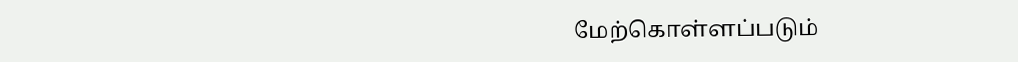மேற்கொள்ளப்படும்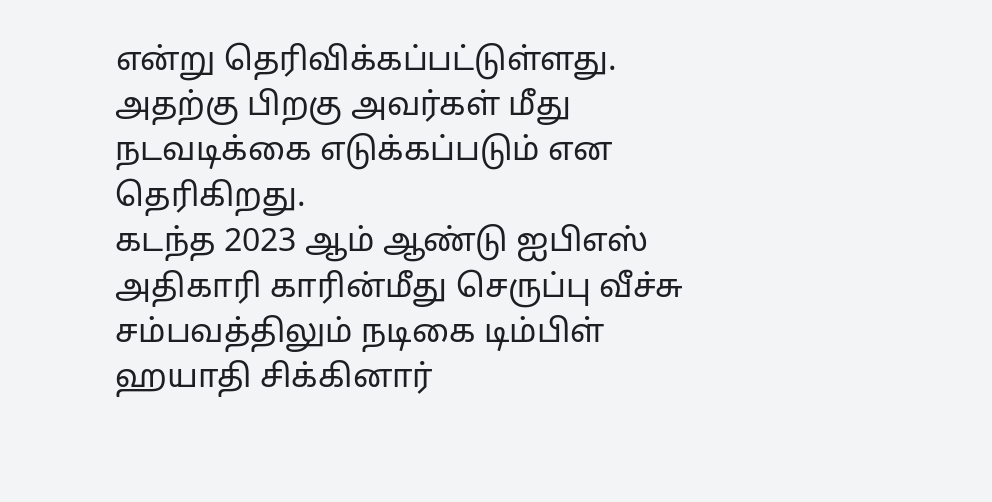என்று தெரிவிக்கப்பட்டுள்ளது. அதற்கு பிறகு அவர்கள் மீது நடவடிக்கை எடுக்கப்படும் என தெரிகிறது.
கடந்த 2023 ஆம் ஆண்டு ஐபிஎஸ் அதிகாரி காரின்மீது செருப்பு வீச்சு சம்பவத்திலும் நடிகை டிம்பிள் ஹயாதி சிக்கினார்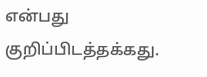என்பது குறிப்பிடத்தக்கது.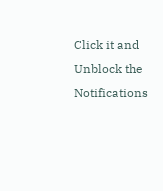Click it and Unblock the Notifications